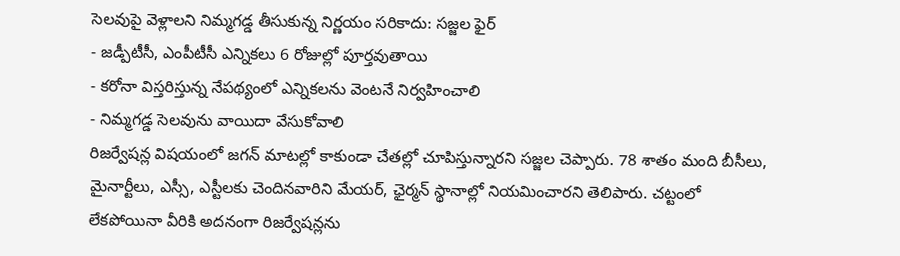సెలవుపై వెళ్లాలని నిమ్మగడ్డ తీసుకున్న నిర్ణయం సరికాదు: సజ్జల ఫైర్
- జడ్పీటీసీ, ఎంపీటీసీ ఎన్నికలు 6 రోజుల్లో పూర్తవుతాయి
- కరోనా విస్తరిస్తున్న నేపథ్యంలో ఎన్నికలను వెంటనే నిర్వహించాలి
- నిమ్మగడ్డ సెలవును వాయిదా వేసుకోవాలి
రిజర్వేషన్ల విషయంలో జగన్ మాటల్లో కాకుండా చేతల్లో చూపిస్తున్నారని సజ్జల చెప్పారు. 78 శాతం మంది బీసీలు, మైనార్టీలు, ఎస్సీ, ఎస్టీలకు చెందినవారిని మేయర్, ఛైర్మన్ స్థానాల్లో నియమించారని తెలిపారు. చట్టంలో లేకపోయినా వీరికి అదనంగా రిజర్వేషన్లను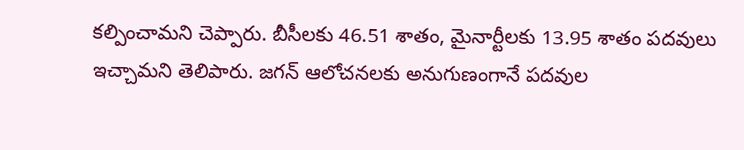కల్పించామని చెప్పారు. బీసీలకు 46.51 శాతం, మైనార్టీలకు 13.95 శాతం పదవులు ఇచ్చామని తెలిపారు. జగన్ ఆలోచనలకు అనుగుణంగానే పదవుల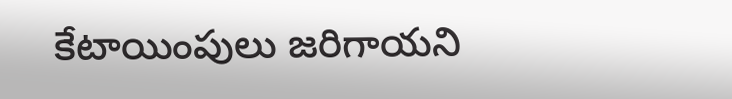కేటాయింపులు జరిగాయని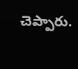చెప్పారు.